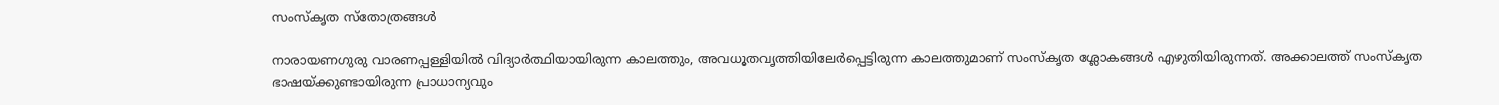സംസ്‌കൃത സ്‌തോത്രങ്ങള്‍

നാരായണഗുരു വാരണപ്പള്ളിയില്‍ വിദ്യാര്‍ത്ഥിയായിരുന്ന കാലത്തും, അവധൂതവൃത്തിയിലേര്‍പ്പെട്ടിരുന്ന കാലത്തുമാണ്‌ സംസ്‌കൃത ശ്ലോകങ്ങള്‍ എഴുതിയിരുന്നത്‌. അക്കാലത്ത്‌ സംസ്‌കൃത ഭാഷയ്‌ക്കുണ്ടായിരുന്ന പ്രാധാന്യവും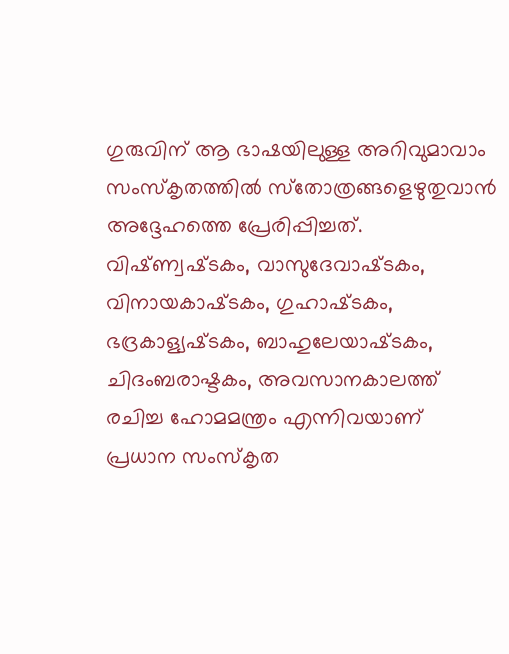ഗുരുവിന്‌ ആ ഭാഷയിലുള്ള അറിവുമാവാം സംസ്‌കൃതത്തില്‍ സ്‌തോത്രങ്ങളെഴുതുവാന്‍ അദ്ദേഹത്തെ പ്രേരിപ്പിച്ചത്‌. വിഷ്‌ണ്വഷ്‌ടകം, വാസുദേവാഷ്‌ടകം, വിനായകാഷ്‌ടകം, ഗുഹാഷ്‌ടകം, ഭദ്രകാള്യഷ്‌ടകം, ബാഹുലേയാഷ്‌ടകം, ചിദംബരാഷ്ടകം, അവസാനകാലത്ത്‌ രചിച്ച ഹോമമന്ത്രം എന്നിവയാണ്‌ പ്രധാന സംസ്‌കൃത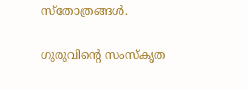സ്‌തോത്രങ്ങള്‍.

ഗുരുവിന്റെ സംസ്‌കൃത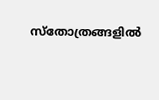സ്‌തോത്രങ്ങളില്‍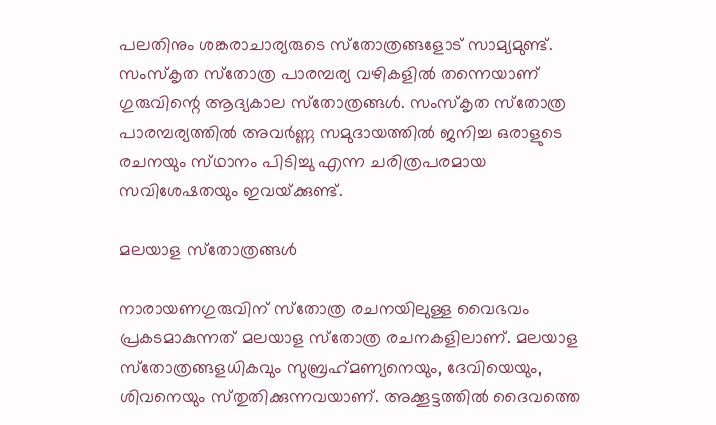പലതിനും ശങ്കരാചാര്യരുടെ സ്‌തോത്രങ്ങളോട്‌ സാമ്യമുണ്ട്‌. സംസ്‌കൃത സ്‌തോത്ര പാരമ്പര്യ വഴികളില്‍ തന്നെയാണ്‌ ഗുരുവിന്റെ ആദ്യകാല സ്‌തോത്രങ്ങള്‍. സംസ്‌കൃത സ്‌തോത്ര പാരമ്പര്യത്തില്‍ അവര്‍ണ്ണ സമുദായത്തില്‍ ജനിച്ച ഒരാളുടെ രചനയും സ്‌ഥാനം പിടിച്ചു എന്ന ചരിത്രപരമായ സവിശേഷതയും ഇവയ്‌ക്കുണ്ട്‌.

മലയാള സ്‌തോത്രങ്ങള്‍

നാരായണഗുരുവിന്‌ സ്‌തോത്ര രചനയിലുള്ള വൈഭവം പ്രകടമാകുന്നത്‌ മലയാള സ്‌തോത്ര രചനകളിലാണ്‌. മലയാള സ്‌തോത്രങ്ങളധികവും സുബ്രഹ്‌മണ്യനെയും, ദേവിയെയും, ശിവനെയും സ്‌തുതിക്കുന്നവയാണ്‌. അക്കൂട്ടത്തില്‍ ദൈവത്തെ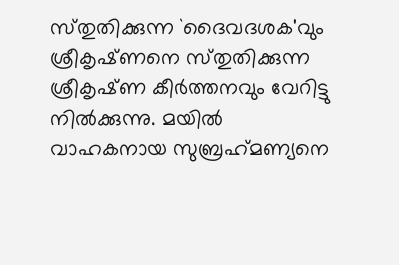സ്‌തുതിക്കുന്ന `ദൈവദശക'വും ശ്രീകൃഷ്‌ണനെ സ്‌തുതിക്കുന്ന ശ്രീകൃഷ്‌ണ കീര്‍ത്തനവും വേറിട്ടു നില്‍ക്കുന്നു. മയില്‍ വാഹകനായ സുബ്രഹ്‌മണ്യനെ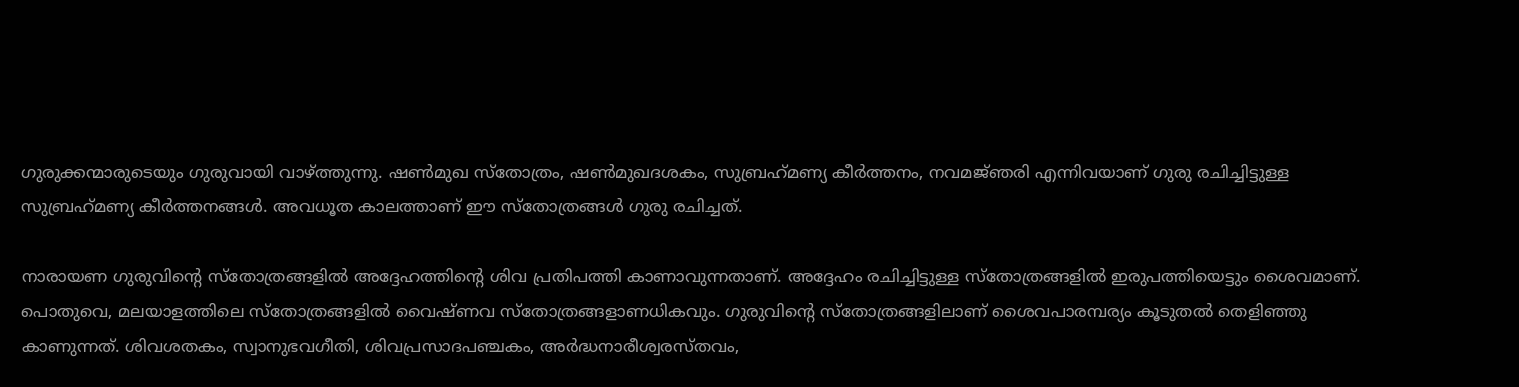ഗുരുക്കന്മാരുടെയും ഗുരുവായി വാഴ്‌ത്തുന്നു. ഷണ്‍മുഖ സ്‌തോത്രം, ഷണ്‍മുഖദശകം, സുബ്രഹ്‌മണ്യ കീര്‍ത്തനം, നവമജ്‌ഞരി എന്നിവയാണ്‌ ഗുരു രചിച്ചിട്ടുള്ള സുബ്രഹ്‌മണ്യ കീര്‍ത്തനങ്ങള്‍. അവധൂത കാലത്താണ്‌ ഈ സ്‌തോത്രങ്ങള്‍ ഗുരു രചിച്ചത്‌.

നാരായണ ഗുരുവിന്റെ സ്‌തോത്രങ്ങളില്‍ അദ്ദേഹത്തിന്റെ ശിവ പ്രതിപത്തി കാണാവുന്നതാണ്‌. അദ്ദേഹം രചിച്ചിട്ടുള്ള സ്‌തോത്രങ്ങളില്‍ ഇരുപത്തിയെട്ടും ശൈവമാണ്‌. പൊതുവെ, മലയാളത്തിലെ സ്‌തോത്രങ്ങളില്‍ വൈഷ്‌ണവ സ്‌തോത്രങ്ങളാണധികവും. ഗുരുവിന്റെ സ്‌തോത്രങ്ങളിലാണ്‌ ശൈവപാരമ്പര്യം കൂടുതല്‍ തെളിഞ്ഞു കാണുന്നത്‌. ശിവശതകം, സ്വാനുഭവഗീതി, ശിവപ്രസാദപഞ്ചകം, അര്‍ദ്ധനാരീശ്വരസ്‌തവം,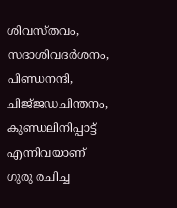ശിവസ്‌തവം, സദാശിവദര്‍ശനം, പിണ്ഡനന്ദി, ചിജ്‌ജഡചിന്തനം, കുണ്ഡലിനിപ്പാട്ട്‌ എന്നിവയാണ്‌ ഗുരു രചിച്ച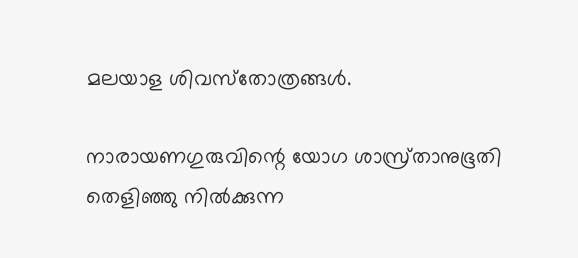മലയാള ശിവസ്‌തോത്രങ്ങള്‍.

നാരായണഗുരുവിന്റെ യോഗ ശാസ്ര്‌താനുഭൂതി തെളിഞ്ഞു നില്‍ക്കുന്ന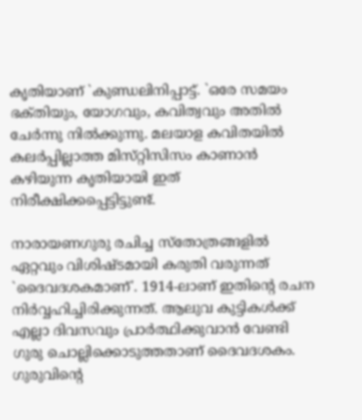കൃതിയാണ്‌ `കുണ്ഡലിനിപ്പാട്ട്‌. `ഒരേ സമയം ഭക്‌തിയും, യോഗവും, കവിത്വവും അതില്‍ ചേര്‍ന്നു നില്‍ക്കുന്നു. മലയാള കവിതയില്‍ കലര്‍പ്പില്ലാത്ത മിസ്‌റ്റിസിസം കാണാന്‍ കഴിയുന്ന കൃതിയായി ഇത്‌ നിരീക്ഷിക്കപ്പെട്ടിട്ടുണ്ട്‌.

നാരായണഗുരു രചിച്ച സ്‌തോത്രങ്ങളില്‍ ഏറ്റവും വിശിഷ്‌ടമായി കരുതി വരുന്നത്‌ `ദൈവദശകമാണ്‌'. 1914-ലാണ്‌ ഇതിന്റെ രചന നിര്‍വ്വഹിച്ചിരിക്കുന്നത്‌. ആലുവ കുട്ടികള്‍ക്ക്‌ എല്ലാ ദിവസവും പ്രാര്‍ത്ഥിക്കുവാന്‍ വേണ്ടി ഗുരു ചൊല്ലിക്കൊടുത്തതാണ്‌ ദൈവദശകം. ഗുരുവിന്റെ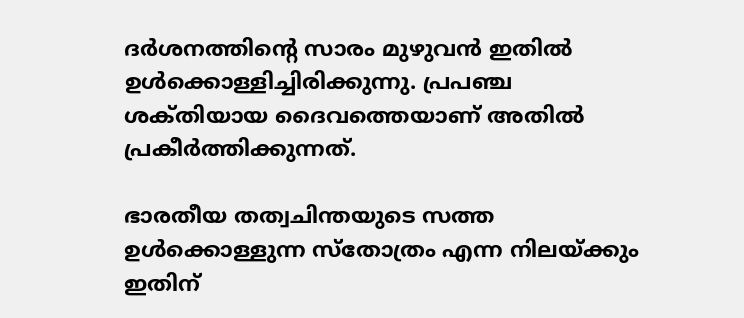ദര്‍ശനത്തിന്റെ സാരം മുഴുവന്‍ ഇതില്‍ ഉള്‍ക്കൊള്ളിച്ചിരിക്കുന്നു. പ്രപഞ്ച ശക്‌തിയായ ദൈവത്തെയാണ്‌ അതില്‍ പ്രകീര്‍ത്തിക്കുന്നത്‌.

ഭാരതീയ തത്വചിന്തയുടെ സത്ത ഉള്‍ക്കൊള്ളുന്ന സ്‌തോത്രം എന്ന നിലയ്‌ക്കും ഇതിന്‌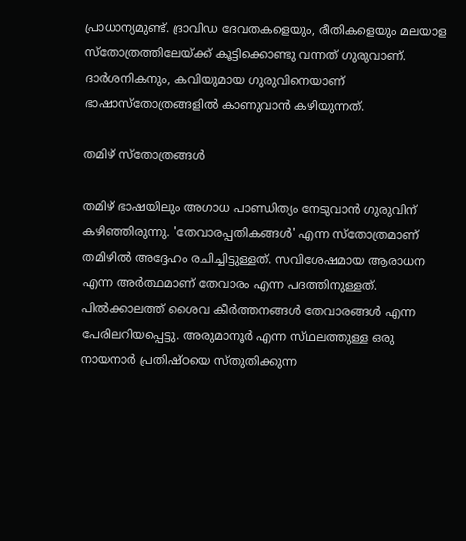പ്രാധാന്യമുണ്ട്‌. ദ്രാവിഡ ദേവതകളെയും, രീതികളെയും മലയാള സ്‌തോത്രത്തിലേയ്‌ക്ക്‌ കൂട്ടിക്കൊണ്ടു വന്നത്‌ ഗുരുവാണ്‌. ദാര്‍ശനികനും, കവിയുമായ ഗുരുവിനെയാണ്‌ ഭാഷാസ്‌തോത്രങ്ങളില്‍ കാണുവാന്‍ കഴിയുന്നത്‌.

തമിഴ്‌ സ്‌തോത്രങ്ങള്‍

തമിഴ്‌ ഭാഷയിലും അഗാധ പാണ്ഡിത്യം നേടുവാന്‍ ഗുരുവിന്‌ കഴിഞ്ഞിരുന്നു. 'തേവാരപ്പതികങ്ങള്‍' എന്ന സ്‌തോത്രമാണ്‌ തമിഴില്‍ അദ്ദേഹം രചിച്ചിട്ടുള്ളത്‌. സവിശേഷമായ ആരാധന എന്ന അര്‍ത്ഥമാണ്‌ തേവാരം എന്ന പദത്തിനുള്ളത്‌. പില്‍ക്കാലത്ത്‌ ശൈവ കീര്‍ത്തനങ്ങള്‍ തേവാരങ്ങള്‍ എന്ന പേരിലറിയപ്പെട്ടു. അരുമാനൂര്‍ എന്ന സ്‌ഥലത്തുള്ള ഒരു നായനാര്‍ പ്രതിഷ്‌ഠയെ സ്‌തുതിക്കുന്ന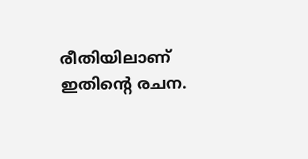രീതിയിലാണ്‌ ഇതിന്റെ രചന.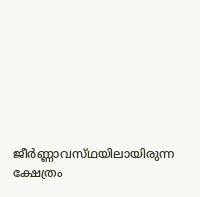ജീര്‍ണ്ണാവസ്‌ഥയിലായിരുന്ന ക്ഷേത്രം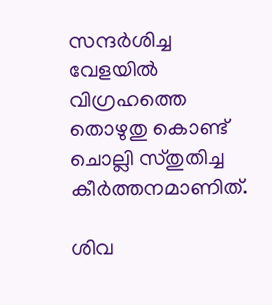സന്ദര്‍ശിച്ച വേളയില്‍ വിഗ്രഹത്തെ തൊഴുതു കൊണ്ട്‌ ചൊല്ലി സ്‌തുതിച്ച കീര്‍ത്തനമാണിത്‌.

ശിവ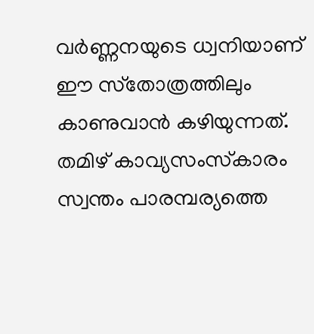വര്‍ണ്ണനയുടെ ധ്വനിയാണ്‌ ഈ സ്‌തോത്രത്തിലും കാണുവാന്‍ കഴിയുന്നത്‌. തമിഴ്‌ കാവ്യസംസ്‌കാരം സ്വന്തം പാരമ്പര്യത്തെ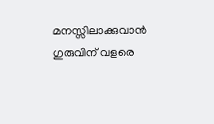മനസ്സിലാക്കുവാന്‍ ഗുരുവിന്‌ വളരെ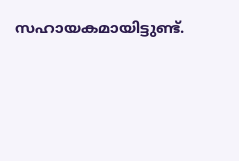സഹായകമായിട്ടുണ്ട്‌.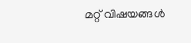മറ്റ് വിഷയങ്ങൾ